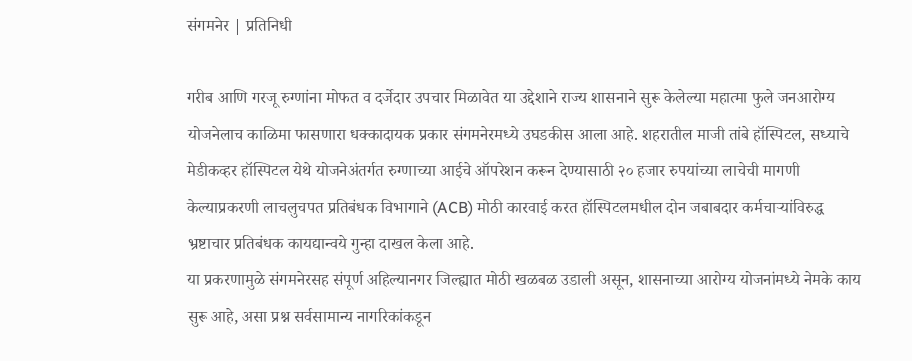संगमनेर | प्रतिनिधी

गरीब आणि गरजू रुग्णांना मोफत व दर्जेदार उपचार मिळावेत या उद्देशाने राज्य शासनाने सुरू केलेल्या महात्मा फुले जनआरोग्य योजनेलाच काळिमा फासणारा धक्कादायक प्रकार संगमनेरमध्ये उघडकीस आला आहे. शहरातील माजी तांबे हॉस्पिटल, सध्याचे मेडीकव्हर हॉस्पिटल येथे योजनेअंतर्गत रुग्णाच्या आईचे ऑपरेशन करून देण्यासाठी २० हजार रुपयांच्या लाचेची मागणी केल्याप्रकरणी लाचलुचपत प्रतिबंधक विभागाने (ACB) मोठी कारवाई करत हॉस्पिटलमधील दोन जबाबदार कर्मचाऱ्यांविरुद्ध भ्रष्टाचार प्रतिबंधक कायद्यान्वये गुन्हा दाखल केला आहे.
या प्रकरणामुळे संगमनेरसह संपूर्ण अहिल्यानगर जिल्ह्यात मोठी खळबळ उडाली असून, शासनाच्या आरोग्य योजनांमध्ये नेमके काय सुरू आहे, असा प्रश्न सर्वसामान्य नागरिकांकडून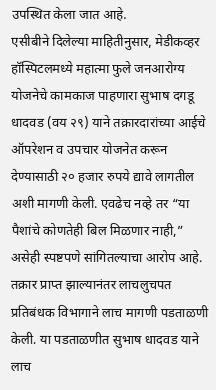उपस्थित केला जात आहे.
एसीबीने दिलेल्या माहितीनुसार, मेडीकव्हर हॉस्पिटलमध्ये महात्मा फुले जनआरोग्य योजनेचे कामकाज पाहणारा सुभाष दगडू धादवड (वय २९) याने तक्रारदारांच्या आईचे ऑपरेशन व उपचार योजनेत करून देण्यासाठी २० हजार रुपये द्यावे लागतील अशी मागणी केली. एवढेच नव्हे तर “या पैशांचे कोणतेही बिल मिळणार नाही,” असेही स्पष्टपणे सांगितल्याचा आरोप आहे.
तक्रार प्राप्त झाल्यानंतर लाचलुचपत प्रतिबंधक विभागाने लाच मागणी पडताळणी केली. या पडताळणीत सुभाष धादवड याने लाच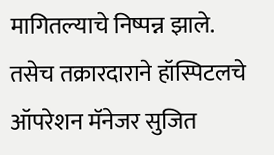मागितल्याचे निष्पन्न झाले. तसेच तक्रारदाराने हॉस्पिटलचे ऑपरेशन मॅनेजर सुजित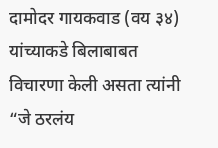दामोदर गायकवाड (वय ३४) यांच्याकडे बिलाबाबत विचारणा केली असता त्यांनी “जे ठरलंय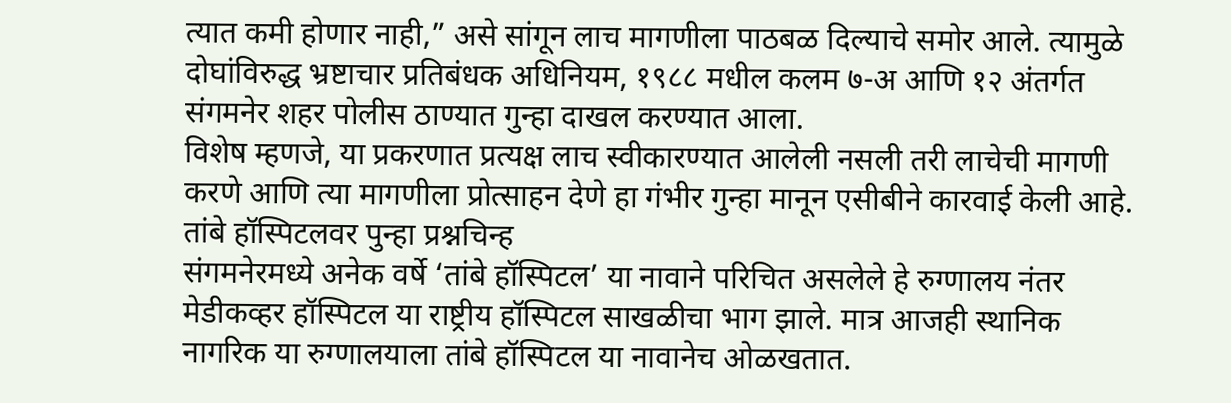त्यात कमी होणार नाही,” असे सांगून लाच मागणीला पाठबळ दिल्याचे समोर आले. त्यामुळे दोघांविरुद्ध भ्रष्टाचार प्रतिबंधक अधिनियम, १९८८ मधील कलम ७-अ आणि १२ अंतर्गत संगमनेर शहर पोलीस ठाण्यात गुन्हा दाखल करण्यात आला.
विशेष म्हणजे, या प्रकरणात प्रत्यक्ष लाच स्वीकारण्यात आलेली नसली तरी लाचेची मागणी करणे आणि त्या मागणीला प्रोत्साहन देणे हा गंभीर गुन्हा मानून एसीबीने कारवाई केली आहे.
तांबे हॉस्पिटलवर पुन्हा प्रश्नचिन्ह
संगमनेरमध्ये अनेक वर्षे ‘तांबे हॉस्पिटल’ या नावाने परिचित असलेले हे रुग्णालय नंतर मेडीकव्हर हॉस्पिटल या राष्ट्रीय हॉस्पिटल साखळीचा भाग झाले. मात्र आजही स्थानिक नागरिक या रुग्णालयाला तांबे हॉस्पिटल या नावानेच ओळखतात.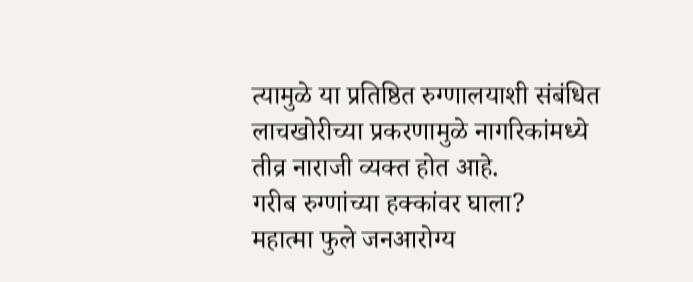त्यामुळे या प्रतिष्ठित रुग्णालयाशी संबंधित लाचखोरीच्या प्रकरणामुळे नागरिकांमध्ये तीव्र नाराजी व्यक्त होत आहे.
गरीब रुग्णांच्या हक्कांवर घाला?
महात्मा फुले जनआरोग्य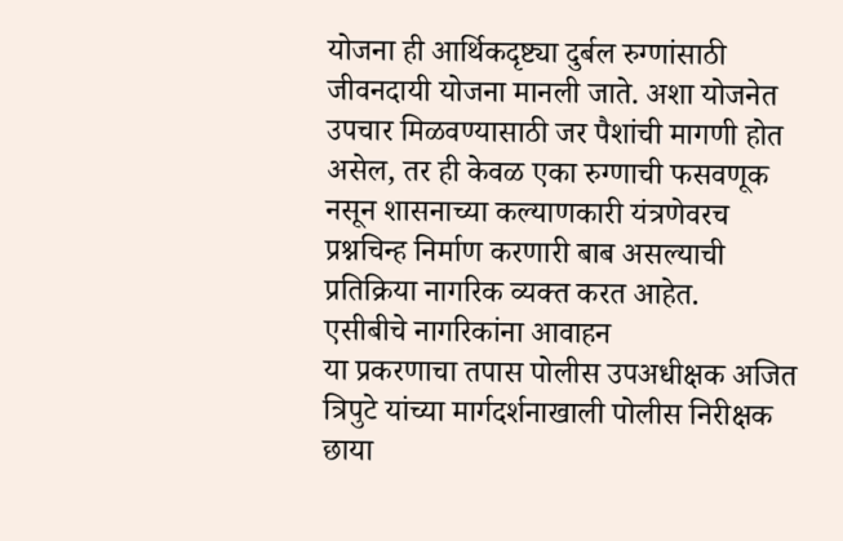योजना ही आर्थिकदृष्ट्या दुर्बल रुग्णांसाठी जीवनदायी योजना मानली जाते. अशा योजनेत उपचार मिळवण्यासाठी जर पैशांची मागणी होत असेल, तर ही केवळ एका रुग्णाची फसवणूक नसून शासनाच्या कल्याणकारी यंत्रणेवरच प्रश्नचिन्ह निर्माण करणारी बाब असल्याची प्रतिक्रिया नागरिक व्यक्त करत आहेत.
एसीबीचे नागरिकांना आवाहन
या प्रकरणाचा तपास पोलीस उपअधीक्षक अजित त्रिपुटे यांच्या मार्गदर्शनाखाली पोलीस निरीक्षक छाया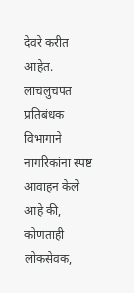देवरे करीत आहेत.
लाचलुचपत प्रतिबंधक विभागाने नागरिकांना स्पष्ट आवाहन केले आहे की, कोणताही लोकसेवक,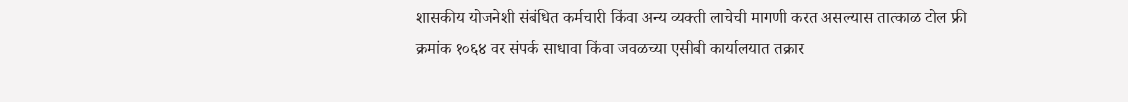शासकीय योजनेशी संबंधित कर्मचारी किंवा अन्य व्यक्ती लाचेची मागणी करत असल्यास तात्काळ टोल फ्री क्रमांक १०६४ वर संपर्क साधावा किंवा जवळच्या एसीबी कार्यालयात तक्रार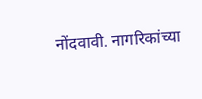नोंदवावी. नागरिकांच्या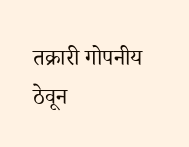तक्रारी गोपनीय ठेवून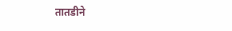तातडीने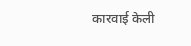कारवाई केली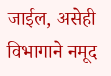जाईल, असेही विभागाने नमूद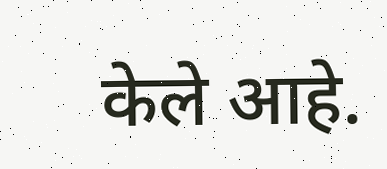केले आहे.